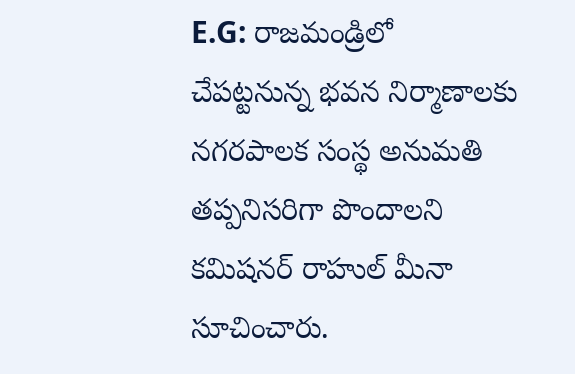E.G: రాజమండ్రిలో చేపట్టనున్న భవన నిర్మాణాలకు నగరపాలక సంస్థ అనుమతి తప్పనిసరిగా పొందాలని కమిషనర్ రాహుల్ మీనా సూచించారు.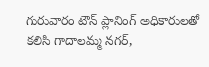గురువారం టౌన్ ప్లానింగ్ అధికారులతో కలిసి గాదాలమ్మ నగర్,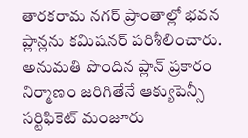తారకరామ నగర్ ప్రాంతాల్లో భవన ప్లాన్లను కమిషనర్ పరిశీలించారు. అనుమతి పొందిన ప్లాన్ ప్రకారం నిర్మాణం జరిగితేనే ఆక్యుపెన్సీ సర్టిఫికెట్ మంజూరు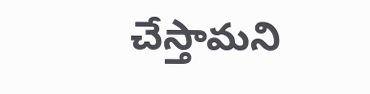చేస్తామని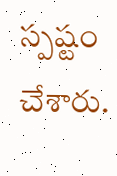స్పష్టం చేశారు.